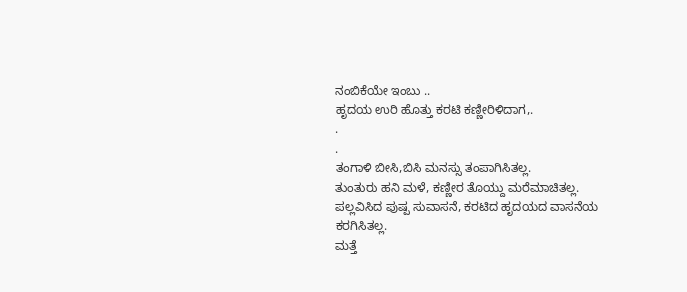ನಂಬಿಕೆಯೇ ಇಂಬು ..
ಹೃದಯ ಉರಿ ಹೊತ್ತು ಕರಟಿ ಕಣ್ಣೀರಿಳಿದಾಗ,.
.
.
ತಂಗಾಳಿ ಬೀಸಿ,ಬಿಸಿ ಮನಸ್ಸು ತಂಪಾಗಿಸಿತಲ್ಲ.
ತುಂತುರು ಹನಿ ಮಳೆ, ಕಣ್ಣೀರ ತೊಯ್ದು ಮರೆಮಾಚಿತಲ್ಲ.
ಪಲ್ಲವಿಸಿದ ಪುಷ್ಪ ಸುವಾಸನೆ, ಕರಟಿದ ಹೃದಯದ ವಾಸನೆಯ ಕರಗಿಸಿತಲ್ಲ.
ಮತ್ತೆ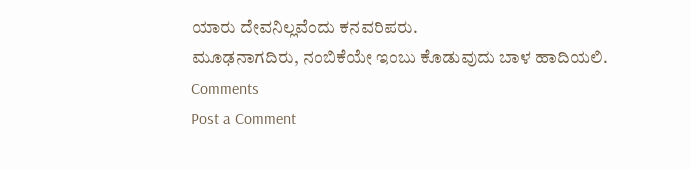ಯಾರು ದೇವನಿಲ್ಲವೆಂದು ಕನವರಿಪರು.
ಮೂಢನಾಗದಿರು, ನಂಬಿಕೆಯೇ ಇಂಬು ಕೊಡುವುದು ಬಾಳ ಹಾದಿಯಲಿ.
Comments
Post a Comment